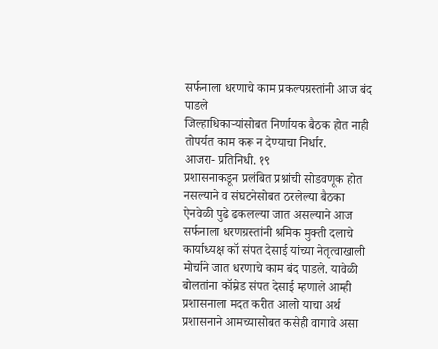सर्फनाला धरणाचे काम प्रकल्पग्रस्तांनी आज बंद पाडले
जिल्हाधिकाऱ्यांसोबत निर्णायक बैठक होत नाही तोपर्यत काम करू न देण्याचा निर्धार.
आजरा- प्रतिनिधी. १९
प्रशासनाकडून प्रलंबित प्रश्नांची सोडवणूक होत नसल्याने व संघटनेसोबत ठरलेल्या बैठका ऐनवेळी पुढे ढकलल्या जात असल्याने आज सर्फनाला धरणग्रस्तांनी श्रमिक मुक्ती दलाचे कार्याध्यक्ष कॉ संपत देसाई यांच्या नेतृत्वाखाली मोर्चाने जात धरणाचे काम बंद पाडले. यावेळी बोलतांना कॉम्रेड संपत देसाई म्हणाले आम्ही प्रशासनाला मदत करीत आलो याचा अर्थ प्रशासनाने आमच्यासोबत कसेही वागावे असा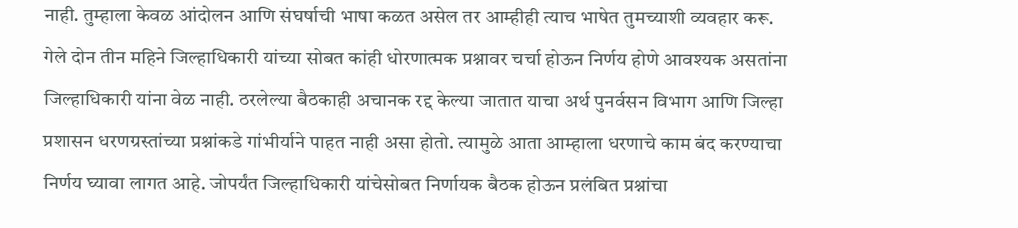नाही. तुम्हाला केवळ आंदोलन आणि संघर्षाची भाषा कळत असेल तर आम्हीही त्याच भाषेत तुमच्याशी व्यवहार करू. गेले दोन तीन महिने जिल्हाधिकारी यांच्या सोबत कांही धोरणात्मक प्रश्नावर चर्चा होऊन निर्णय होणे आवश्यक असतांना जिल्हाधिकारी यांना वेळ नाही. ठरलेल्या बैठकाही अचानक रद्द केल्या जातात याचा अर्थ पुनर्वसन विभाग आणि जिल्हा प्रशासन धरणग्रस्तांच्या प्रश्नांकडे गांभीर्याने पाहत नाही असा होतो. त्यामुळे आता आम्हाला धरणाचे काम बंद करण्याचा निर्णय घ्यावा लागत आहे. जोपर्यंत जिल्हाधिकारी यांचेसोबत निर्णायक बैठक होऊन प्रलंबित प्रश्नांचा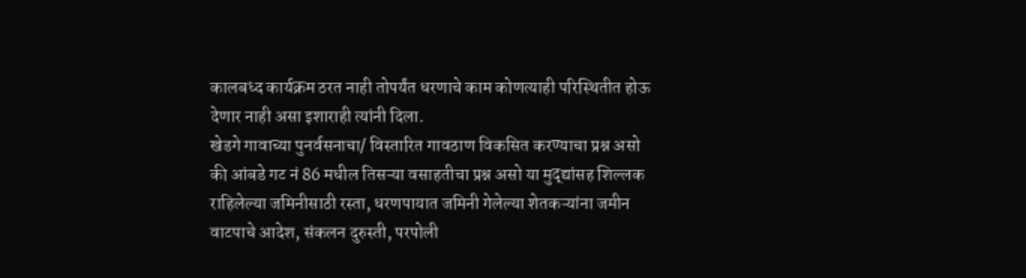कालबध्द कार्यक्रम ठरत नाही तोपर्यंत धरणाचे काम कोणत्याही परिस्थितीत होऊ देणार नाही असा इशाराही त्यांनी दिला.
खेडगे गावाच्या पुनर्वसनाचा/ विस्तारित गावठाण विकसित करण्याचा प्रश्न असो की आंबडे गट नं 86 मधील तिसऱ्या वसाहतीचा प्रश्न असो या मुद्द्यांसह शिल्लक राहिलेल्या जमिनीसाठी रस्ता, धरणपायात जमिनी गेलेल्या शेतकऱ्यांना जमीन वाटपाचे आदेश, संकलन दुरुस्ती, परपोली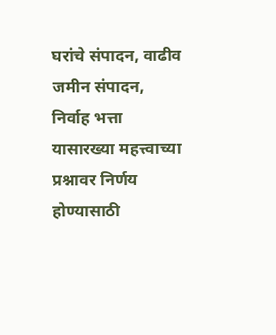घरांचे संपादन, वाढीव जमीन संपादन, निर्वाह भत्ता यासारख्या महत्त्वाच्या प्रश्नावर निर्णय होण्यासाठी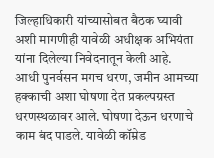जिल्हाधिकारी यांच्यासोबत बैठक घ्यावी अशी मागणीही यावेळी अधीक्षक अभियंता यांना दिलेल्या निवेदनातून केली आहे.
आधी पुनर्वसन मगच धरण, जमीन आमच्या हक्काची अशा घोषणा देत प्रकल्पग्रस्त धरणस्थळावर आले. घोषणा देऊन धरणाचे काम बंद पाडले. यावेळी कॉम्रेड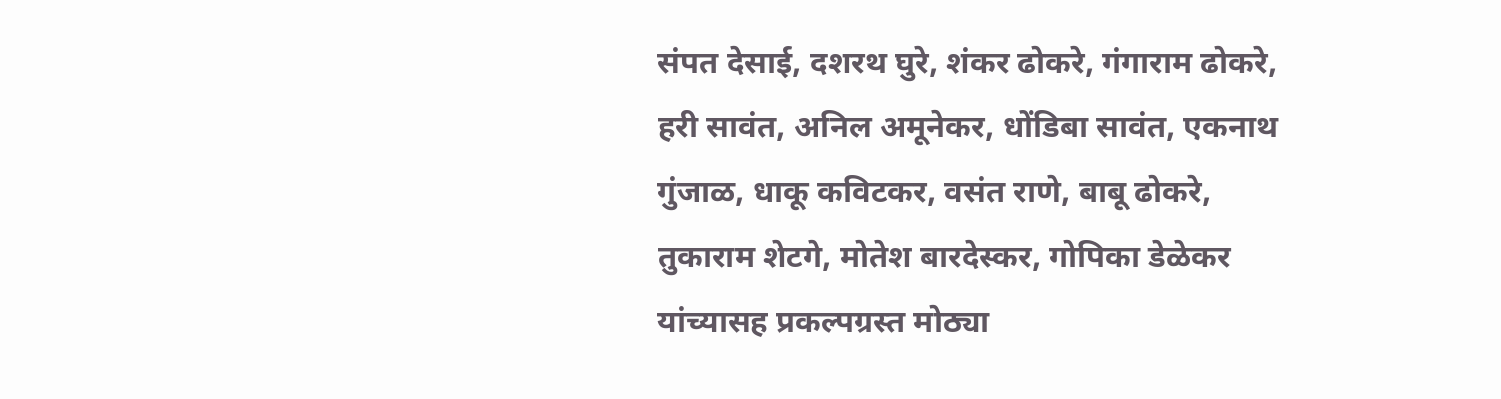संपत देसाई, दशरथ घुरे, शंकर ढोकरे, गंगाराम ढोकरे, हरी सावंत, अनिल अमूनेकर, धोंडिबा सावंत, एकनाथ गुंजाळ, धाकू कविटकर, वसंत राणे, बाबू ढोकरे, तुकाराम शेटगे, मोतेश बारदेस्कर, गोपिका डेळेकर यांच्यासह प्रकल्पग्रस्त मोठ्या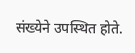संख्येने उपस्थित होते.